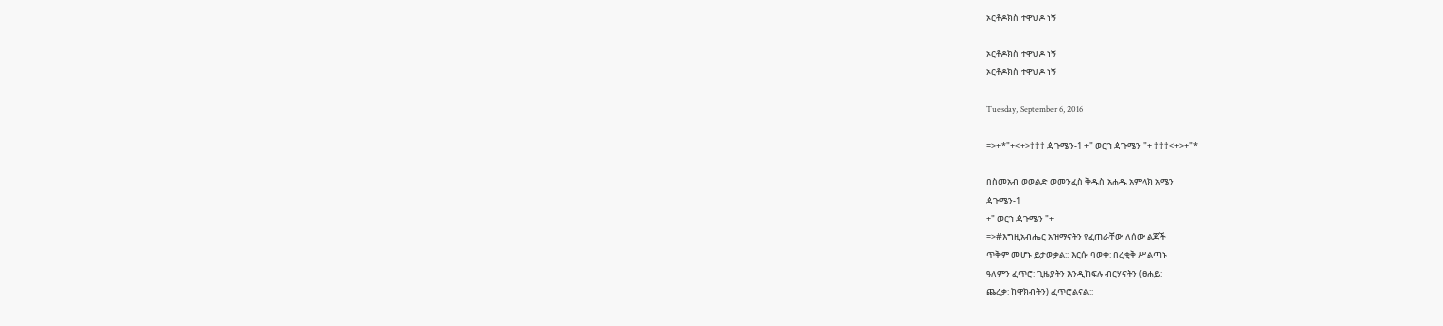ኦርቶዶክስ ተዋህዶ ነኝ

ኦርቶዶክስ ተዋህዶ ነኝ
ኦርቶዶክስ ተዋህዶ ነኝ

Tuesday, September 6, 2016

=>+*"+<+>††† ዻጉሜን-1 +" ወርኀ ዻጉሜን "+ †††<+>+"*

በስመአብ ወወልድ ወመንፈስ ቅዱስ አሐዱ አምላክ አሜን
ዻጉሜን-1
+" ወርኀ ዻጉሜን "+
=>#እግዚአብሔር አዝማናትን የፈጠራቸው ለሰው ልጆች
ጥቅም መሆኑ ይታወቃል:: እርሱ ባወቀ: በረቂቅ ሥልጣኑ
ዓለምን ፈጥሮ: ጊዜያትን እንዲከፍሉ ብርሃናትን (ፀሐይ:
ጨረቃ: ከዋክብትን) ፈጥሮልናል::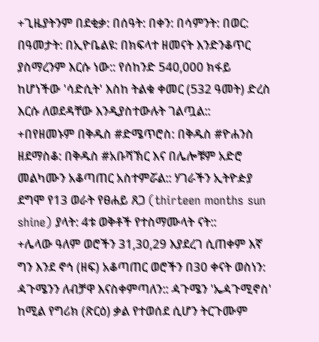+ጊዜያትንም በደቂቃ: በሰዓት: በቀን: በሳምንት: በወር:
በዓመታት: በኢዮቤልዩ: በክፍላተ ዘመናት እንድንቆጥር
ያስማረንም እርሱ ነው:: የሰከንድ 540,000 ክፋይ
ከሆነችው 'ሳድሲት' እስከ ትልቁ ቀመር (532 ዓመት) ድረስ
እርሱ ለወደዳቸው እንዲያስተውሉት ገልጧል::
+በየዘመኑም በቅዱስ #ድሜጥሮስ: በቅዱስ #ዮሐንስ
ዘደማስቆ: በቅዱስ #አቡሻኽር እና በሌሎቹም አድሮ
መልካሙን አቆጣጠር አስተምሯል:: ሃገራችን ኢትዮዽያ
ደግሞ የ13 ወራት የፀሐይ ጸጋ (thirteen months sun
shine) ያላት: 4ቱ ወቅቶች የተስማሙላት ናት::
+ሌላው ዓለም ወሮችን 31,30,29 እያደረገ ሲጠቀም እኛ
ግን እንደ ኖኅ (ዘፍ) አቆጣጠር ወሮችን በ30 ቀናት ወስነን:
ዻጉሜንን ለብቻዋ እናስቀምጣለን:: ዻጉሜን 'ኤዻጉሚኖስ'
ከሚል የግሪክ (ጽርዕ) ቃል የተወሰደ ሲሆን ትርጉሙም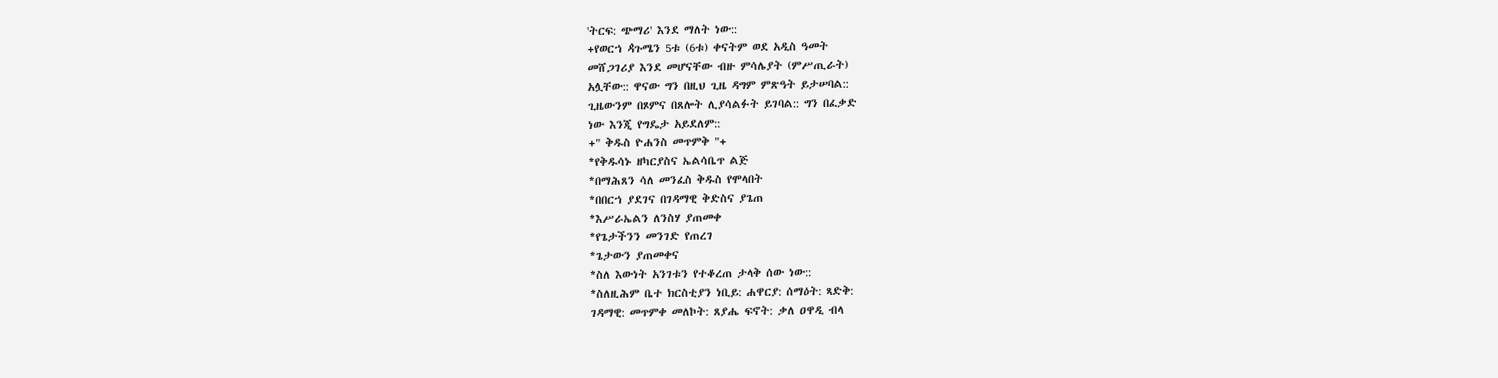'ትርፍ: ጭማሪ' እንደ ማለት ነው::
+የወርኀ ዻጉሜን 5ቱ (6ቱ) ቀናትም ወደ አዲስ ዓመት
መሸጋገሪያ እንደ መሆናቸው ብዙ ምሳሌያት (ምሥጢራት)
አሏቸው:: ዋናው ግን በዚህ ጊዜ ዳግም ምጽዓት ይታሠባል::
ጊዜውንም በጾምና በጸሎት ሊያሳልፉት ይገባል:: ግን በፈቃድ
ነው እንጂ የግዴታ አይደለም::
+" ቅዱስ ዮሐንስ መጥምቅ "+
*የቅዱሳኑ ዘካርያስና ኤልሳቤጥ ልጅ
*በማሕጸን ሳለ መንፈስ ቅዱስ የሞላበት
*በበርኀ ያደገና በገዳማዊ ቅድስና ያጌጠ
*እሥራኤልን ለንስሃ ያጠመቀ
*የጌታችንን መንገድ የጠረገ
*ጌታውን ያጠመቀና
*ስለ እውነት አንገቱን የተቆረጠ ታላቅ ሰው ነው::
*ስለዚሕም ቤተ ክርስቲያን ነቢይ: ሐዋርያ: ሰማዕት: ጻድቅ:
ገዳማዊ: መጥምቀ መለኮት: ጸያሔ ፍኖት: ቃለ ዐዋዲ ብላ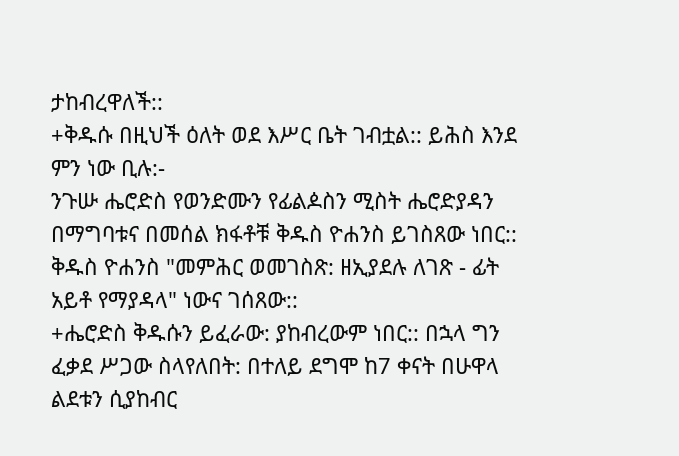ታከብረዋለች::
+ቅዱሱ በዚህች ዕለት ወደ እሥር ቤት ገብቷል:: ይሕስ እንደ
ምን ነው ቢሉ:-
ንጉሡ ሔሮድስ የወንድሙን የፊልዾስን ሚስት ሔሮድያዳን
በማግባቱና በመሰል ክፋቶቹ ቅዱስ ዮሐንስ ይገስጸው ነበር::
ቅዱስ ዮሐንስ "መምሕር ወመገስጽ: ዘኢያደሉ ለገጽ - ፊት
አይቶ የማያዳላ" ነውና ገሰጸው::
+ሔሮድስ ቅዱሱን ይፈራው: ያከብረውም ነበር:: በኋላ ግን
ፈቃደ ሥጋው ስላየለበት: በተለይ ደግሞ ከ7 ቀናት በሁዋላ
ልደቱን ሲያከብር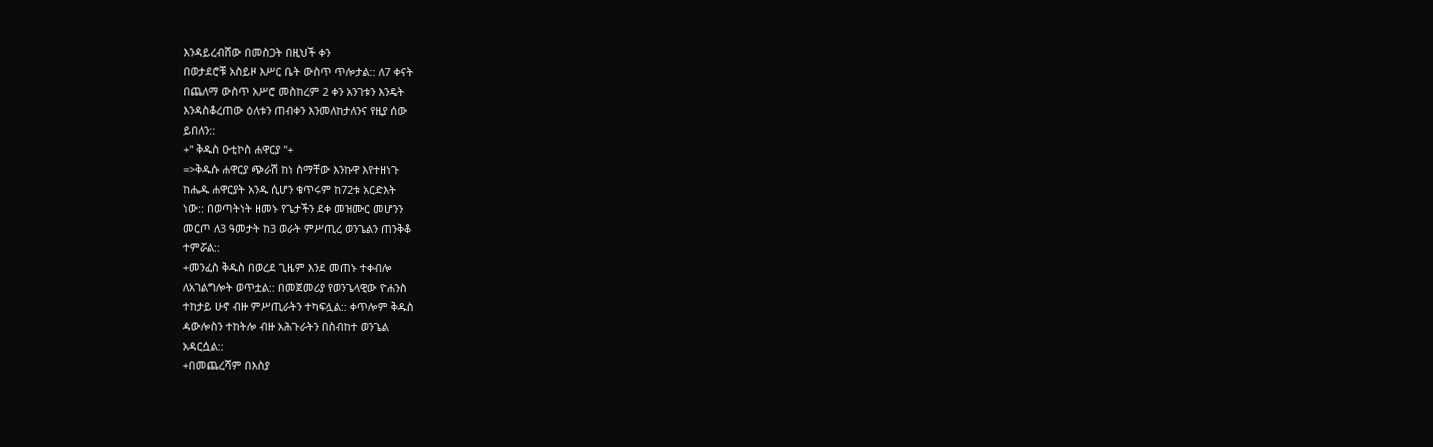እንዳይረብሸው በመስጋት በዚህች ቀን
በወታደሮቹ አስይዞ እሥር ቤት ውስጥ ጥሎታል:: ለ7 ቀናት
በጨለማ ውስጥ አሥሮ መስከረም 2 ቀን አንገቱን እንዴት
እንዳስቆረጠው ዕለቱን ጠብቀን እንመለከታለንና የዚያ ሰው
ይበለን::
+" ቅዱስ ዑቲኮስ ሐዋርያ "+
=>ቅዱሱ ሐዋርያ ጭራሽ ከነ ስማቸው እንኩዋ እየተዘነጉ
ከሔዱ ሐዋርያት አንዱ ሲሆን ቁጥሩም ከ72ቱ አርድእት
ነው:: በወጣትነት ዘመኑ የጌታችን ደቀ መዝሙር መሆንን
መርጦ ለ3 ዓመታት ከ3 ወራት ምሥጢረ ወንጌልን ጠንቅቆ
ተምሯል::
+መንፈስ ቅዱስ በወረደ ጊዜም እንደ መጠኑ ተቀብሎ
ለአገልግሎት ወጥቷል:: በመጀመሪያ የወንጌላዊው ዮሐንስ
ተከታይ ሁኖ ብዙ ምሥጢራትን ተካፍሏል:: ቀጥሎም ቅዱስ
ዻውሎስን ተከትሎ ብዙ አሕጉራትን በስብከተ ወንጌል
አዳርሷል::
+በመጨረሻም በእስያ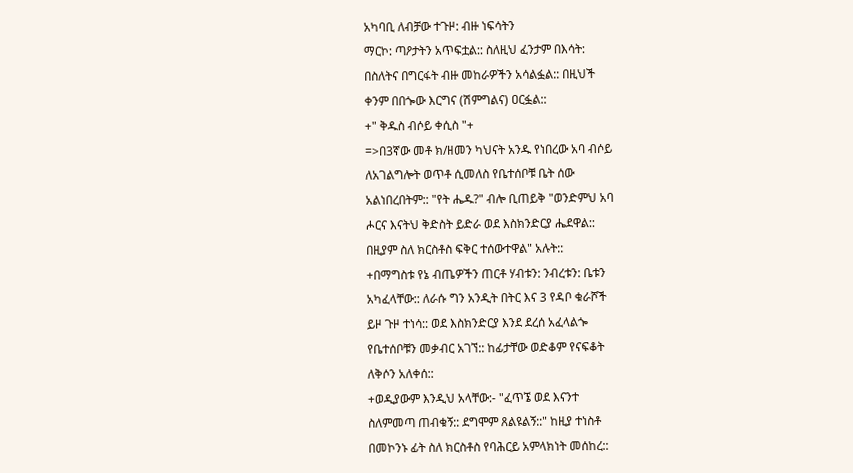አካባቢ ለብቻው ተጉዞ: ብዙ ነፍሳትን
ማርኮ: ጣዖታትን አጥፍቷል:: ስለዚህ ፈንታም በእሳት:
በስለትና በግርፋት ብዙ መከራዎችን አሳልፏል:: በዚህች
ቀንም በበጐው እርግና (ሽምግልና) ዐርፏል::
+" ቅዱስ ብሶይ ቀሲስ "+
=>በ3ኛው መቶ ክ/ዘመን ካህናት አንዱ የነበረው አባ ብሶይ
ለአገልግሎት ወጥቶ ሲመለስ የቤተሰቦቹ ቤት ሰው
አልነበረበትም:: "የት ሔዱ?" ብሎ ቢጠይቅ "ወንድምህ አባ
ሖርና እናትህ ቅድስት ይድራ ወደ እስክንድርያ ሔደዋል::
በዚያም ስለ ክርስቶስ ፍቅር ተሰውተዋል" አሉት::
+በማግስቱ የኔ ብጤዎችን ጠርቶ ሃብቱን: ንብረቱን: ቤቱን
አካፈላቸው:: ለራሱ ግን አንዲት በትር እና 3 የዳቦ ቁራሾች
ይዞ ጉዞ ተነሳ:: ወደ እስክንድርያ እንደ ደረሰ አፈላልጐ
የቤተሰቦቹን መቃብር አገኘ:: ከፊታቸው ወድቆም የናፍቆት
ለቅሶን አለቀሰ::
+ወዲያውም እንዲህ አላቸው:- "ፈጥኜ ወደ እናንተ
ስለምመጣ ጠብቁኝ:: ደግሞም ጸልዩልኝ::" ከዚያ ተነስቶ
በመኮንኑ ፊት ስለ ክርስቶስ የባሕርይ አምላክነት መሰከረ::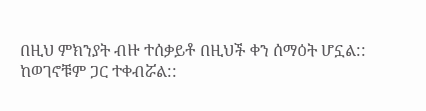በዚህ ምክንያት ብዙ ተሰቃይቶ በዚህች ቀን ሰማዕት ሆኗል::
ከወገኖቹም ጋር ተቀብሯል::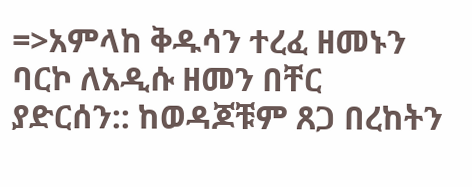=>አምላከ ቅዱሳን ተረፈ ዘመኑን ባርኮ ለአዲሱ ዘመን በቸር
ያድርሰን:: ከወዳጆቹም ጸጋ በረከትን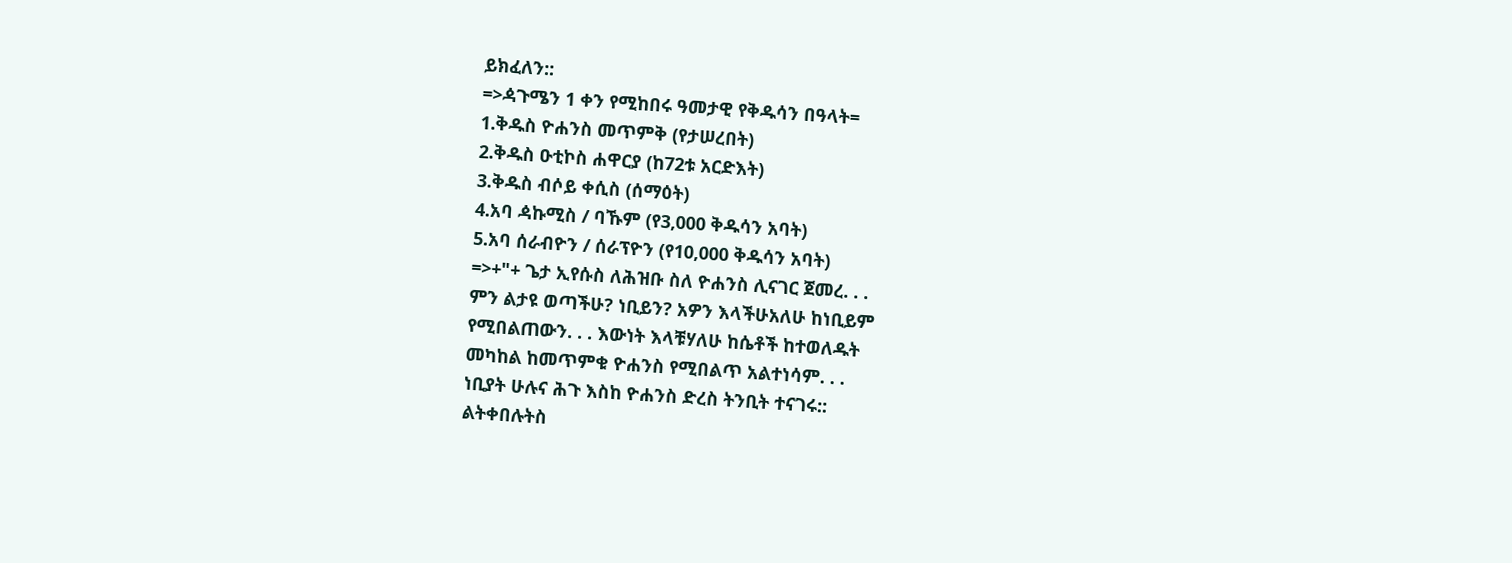ይክፈለን::
=>ዻጉሜን 1 ቀን የሚከበሩ ዓመታዊ የቅዱሳን በዓላት=
1.ቅዱስ ዮሐንስ መጥምቅ (የታሠረበት)
2.ቅዱስ ዑቲኮስ ሐዋርያ (ከ72ቱ አርድእት)
3.ቅዱስ ብሶይ ቀሲስ (ሰማዕት)
4.አባ ዻኩሚስ / ባኹም (የ3,000 ቅዱሳን አባት)
5.አባ ሰራብዮን / ሰራፕዮን (የ10,000 ቅዱሳን አባት)
=>+"+ ጌታ ኢየሱስ ለሕዝቡ ስለ ዮሐንስ ሊናገር ጀመረ. . .
ምን ልታዩ ወጣችሁ? ነቢይን? አዎን እላችሁአለሁ ከነቢይም
የሚበልጠውን. . . እውነት እላቹሃለሁ ከሴቶች ከተወለዱት
መካከል ከመጥምቁ ዮሐንስ የሚበልጥ አልተነሳም. . .
ነቢያት ሁሉና ሕጉ እስከ ዮሐንስ ድረስ ትንቢት ተናገሩ::
ልትቀበሉትስ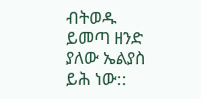ብትወዱ ይመጣ ዘንድ ያለው ኤልያስ ይሕ ነው::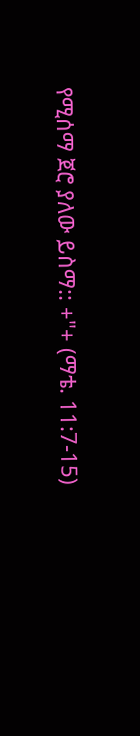የሚሰማ ጀሮ ያለው ይስማ:: +"+ (ማቴ. 11:7-15)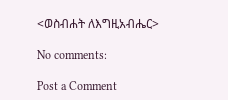<ወስብሐት ለእግዚአብሔር>

No comments:

Post a Comment